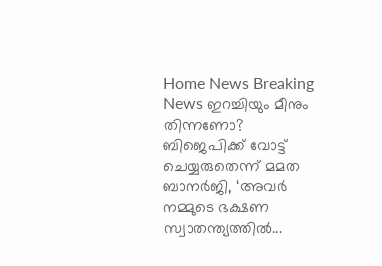Home News Breaking News ഇറച്ചിയും മീനും തിന്നണോ? ബിജെപിക്ക് വോട്ട് ചെയ്യരുതെന്ന് മമത ബാനർജി, ‘അവർ നമ്മുടെ ഭക്ഷണ സ്വാതന്ത്യത്തിൽ...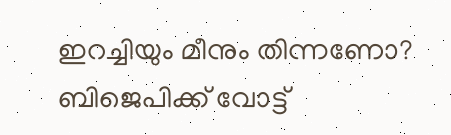ഇറച്ചിയും മീനും തിന്നണോ? ബിജെപിക്ക് വോട്ട്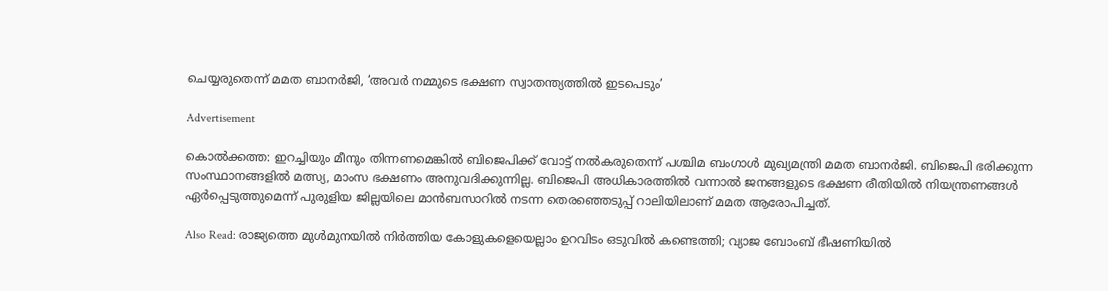ചെയ്യരുതെന്ന് മമത ബാനർജി, ‘അവർ നമ്മുടെ ഭക്ഷണ സ്വാതന്ത്യത്തിൽ ഇടപെടും’

Advertisement

കൊൽക്കത്ത: ഇറച്ചിയും മീനും തിന്നണമെങ്കിൽ ബിജെപിക്ക് വോട്ട് നൽകരുതെന്ന് പശ്ചിമ ബംഗാൾ മുഖ്യമന്ത്രി മമത ബാനർജി. ബിജെപി ഭരിക്കുന്ന സംസ്ഥാനങ്ങളിൽ മത്സ്യ, മാംസ ഭക്ഷണം അനുവദിക്കുന്നില്ല. ബിജെപി അധികാരത്തിൽ വന്നാൽ ജനങ്ങളുടെ ഭക്ഷണ രീതിയിൽ നിയന്ത്രണങ്ങൾ ഏർപ്പെടുത്തുമെന്ന് പുരുളിയ ജില്ലയിലെ മാൻബസാറിൽ നടന്ന തെരഞ്ഞെടുപ്പ് റാലിയിലാണ് മമത ആരോപിച്ചത്.

Also Read: രാജ്യത്തെ മുൾമുനയിൽ നിർത്തിയ കോളുകളെയെല്ലാം ഉറവിടം ഒടുവിൽ കണ്ടെത്തി; വ്യാജ ബോംബ് ഭീഷണിയിൽ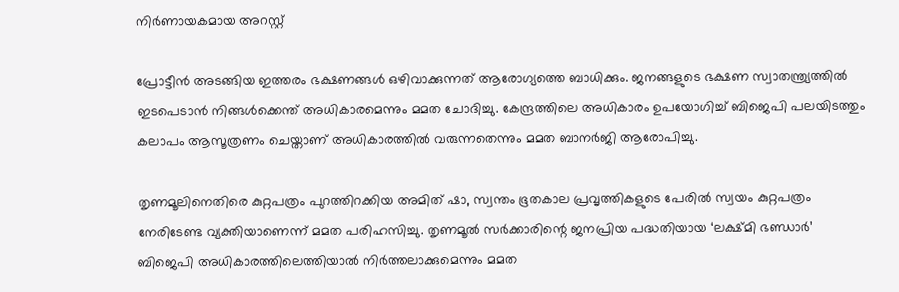നിർണായകമായ അറസ്റ്റ്

പ്രോട്ടീൻ അടങ്ങിയ ഇത്തരം ഭക്ഷണങ്ങൾ ഒഴിവാക്കുന്നത് ആരോഗ്യത്തെ ബാധിക്കും. ജനങ്ങളുടെ ഭക്ഷണ സ്വാതന്ത്ര്യത്തിൽ ഇടപെടാൻ നിങ്ങൾക്കെന്ത് അധികാരമെന്നും മമത ചോദിച്ചു. കേന്ദ്രത്തിലെ അധികാരം ഉപയോഗിച്ച് ബിജെപി പലയിടത്തും കലാപം ആസൂത്രണം ചെയ്താണ് അധികാരത്തിൽ വരുന്നതെന്നും മമത ബാനർജി ആരോപിച്ചു.

തൃണമൂലിനെതിരെ കുറ്റപത്രം പുറത്തിറക്കിയ അമിത് ഷാ, സ്വന്തം ഭൂതകാല പ്രവൃത്തികളുടെ പേരിൽ സ്വയം കുറ്റപത്രം നേരിടേണ്ട വ്യക്തിയാണെന്ന് മമത പരിഹസിച്ചു. തൃണമൂൽ സർക്കാരിന്റെ ജനപ്രിയ പദ്ധതിയായ ‘ലക്ഷ്മി ഭണ്ഡാർ’ ബിജെപി അധികാരത്തിലെത്തിയാൽ നിർത്തലാക്കുമെന്നും മമത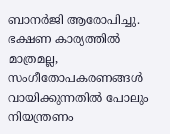ബാനർജി ആരോപിച്ചു. ഭക്ഷണ കാര്യത്തിൽ മാത്രമല്ല, സംഗീതോപകരണങ്ങൾ വായിക്കുന്നതിൽ പോലും നിയന്ത്രണം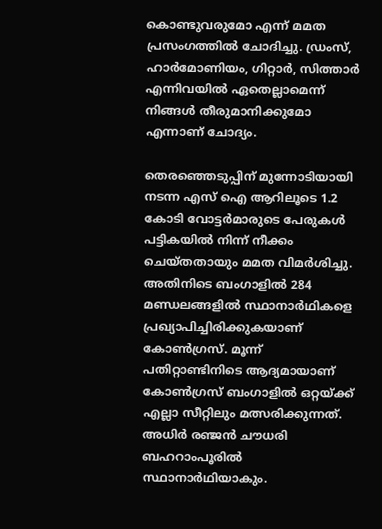കൊണ്ടുവരുമോ എന്ന് മമത പ്രസംഗത്തിൽ ചോദിച്ചു. ഡ്രംസ്, ഹാർമോണിയം, ഗിറ്റാർ, സിത്താർ എന്നിവയിൽ ഏതെല്ലാമെന്ന് നിങ്ങൾ തീരുമാനിക്കുമോ എന്നാണ് ചോദ്യം.

തെരഞ്ഞെടുപ്പിന് മുന്നോടിയായി നടന്ന എസ് ഐ ആറിലൂടെ 1.2 കോടി വോട്ടർമാരുടെ പേരുകൾ പട്ടികയിൽ നിന്ന് നീക്കം ചെയ്തതായും മമത വിമർശിച്ചു. അതിനിടെ ബംഗാളിൽ 284 മണ്ഡലങ്ങളിൽ സ്ഥാനാർഥികളെ പ്രഖ്യാപിച്ചിരിക്കുകയാണ് കോൺഗ്രസ്. മൂന്ന് പതിറ്റാണ്ടിനിടെ ആദ്യമായാണ് കോൺഗ്രസ് ബംഗാളിൽ ഒറ്റയ്ക്ക് എല്ലാ സീറ്റിലും മത്സരിക്കുന്നത്. അധിർ രഞ്ജൻ ചൗധരി ബഹറാംപൂരിൽ സ്ഥാനാർഥിയാകും.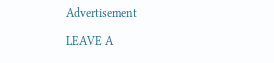Advertisement

LEAVE A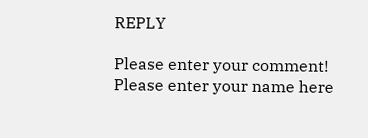REPLY

Please enter your comment!
Please enter your name here